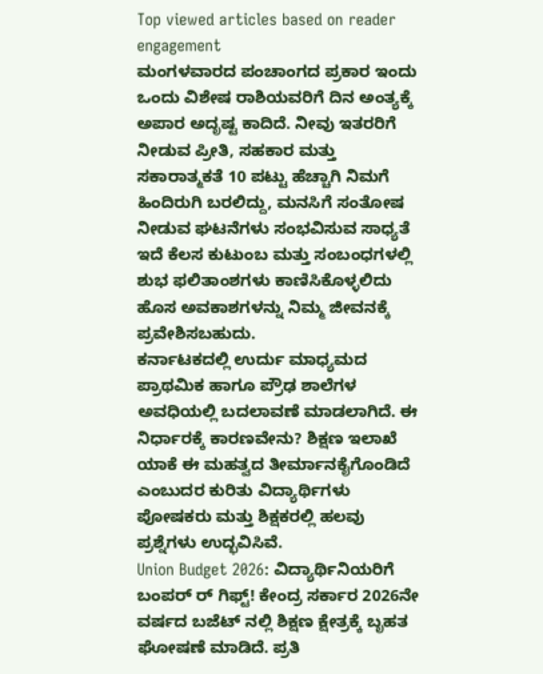Top viewed articles based on reader engagement
ಮಂಗಳವಾರದ ಪಂಚಾಂಗದ ಪ್ರಕಾರ ಇಂದು ಒಂದು ವಿಶೇಷ ರಾಶಿಯವರಿಗೆ ದಿನ ಅಂತ್ಯಕ್ಕೆ ಅಪಾರ ಅದೃಷ್ಟ ಕಾದಿದೆ. ನೀವು ಇತರರಿಗೆ ನೀಡುವ ಪ್ರೀತಿ, ಸಹಕಾರ ಮತ್ತು ಸಕಾರಾತ್ಮಕತೆ 10 ಪಟ್ಟು ಹೆಚ್ಚಾಗಿ ನಿಮಗೆ ಹಿಂದಿರುಗಿ ಬರಲಿದ್ದು, ಮನಸಿಗೆ ಸಂತೋಷ ನೀಡುವ ಘಟನೆಗಳು ಸಂಭವಿಸುವ ಸಾಧ್ಯತೆ ಇದೆ ಕೆಲಸ ಕುಟುಂಬ ಮತ್ತು ಸಂಬಂಧಗಳಲ್ಲಿ ಶುಭ ಫಲಿತಾಂಶಗಳು ಕಾಣಿಸಿಕೊಳ್ಳಲಿದು ಹೊಸ ಅವಕಾಶಗಳನ್ನು ನಿಮ್ಮ ಜೀವನಕ್ಕೆ ಪ್ರವೇಶಿಸಬಹುದು.
ಕರ್ನಾಟಕದಲ್ಲಿ ಉರ್ದು ಮಾಧ್ಯಮದ ಪ್ರಾಥಮಿಕ ಹಾಗೂ ಪ್ರೌಢ ಶಾಲೆಗಳ ಅವಧಿಯಲ್ಲಿ ಬದಲಾವಣೆ ಮಾಡಲಾಗಿದೆ. ಈ ನಿರ್ಧಾರಕ್ಕೆ ಕಾರಣವೇನು? ಶಿಕ್ಷಣ ಇಲಾಖೆ ಯಾಕೆ ಈ ಮಹತ್ವದ ತೀರ್ಮಾನಕೈಗೊಂಡಿದೆ ಎಂಬುದರ ಕುರಿತು ವಿದ್ಯಾರ್ಥಿಗಳು ಪೋಷಕರು ಮತ್ತು ಶಿಕ್ಷಕರಲ್ಲಿ ಹಲವು ಪ್ರಶ್ನೆಗಳು ಉದ್ಭವಿಸಿವೆ.
Union Budget 2026: ವಿದ್ಯಾರ್ಥಿನಿಯರಿಗೆ ಬಂಪರ್ ರ್ ಗಿಫ್ಟ್! ಕೇಂದ್ರ ಸರ್ಕಾರ 2026ನೇ ವರ್ಷದ ಬಜೆಟ್ ನಲ್ಲಿ ಶಿಕ್ಷಣ ಕ್ಷೇತ್ರಕ್ಕೆ ಬೃಹತ ಘೋಷಣೆ ಮಾಡಿದೆ. ಪ್ರತಿ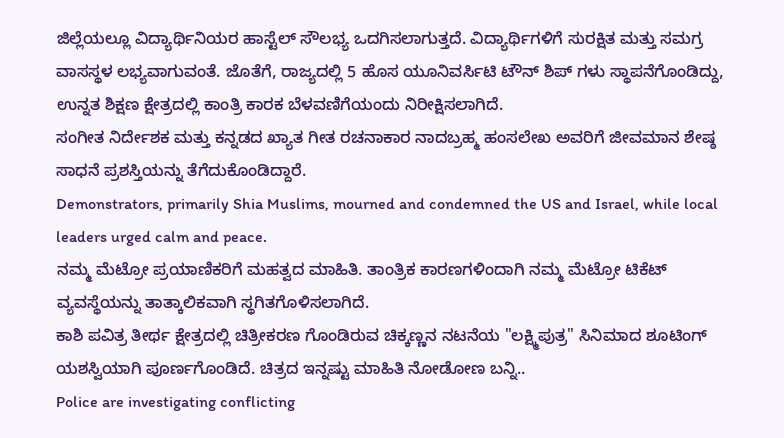ಜಿಲ್ಲೆಯಲ್ಲೂ ವಿದ್ಯಾರ್ಥಿನಿಯರ ಹಾಸ್ಟೆಲ್ ಸೌಲಭ್ಯ ಒದಗಿಸಲಾಗುತ್ತದೆ. ವಿದ್ಯಾರ್ಥಿಗಳಿಗೆ ಸುರಕ್ಷಿತ ಮತ್ತು ಸಮಗ್ರ ವಾಸಸ್ಥಳ ಲಭ್ಯವಾಗುವಂತೆ. ಜೊತೆಗೆ, ರಾಜ್ಯದಲ್ಲಿ 5 ಹೊಸ ಯೂನಿವರ್ಸಿಟಿ ಟೌನ್ ಶಿಪ್ ಗಳು ಸ್ಥಾಪನೆಗೊಂಡಿದ್ದು, ಉನ್ನತ ಶಿಕ್ಷಣ ಕ್ಷೇತ್ರದಲ್ಲಿ ಕಾಂತ್ರಿ ಕಾರಕ ಬೆಳವಣಿಗೆಯಂದು ನಿರೀಕ್ಷಿಸಲಾಗಿದೆ.
ಸಂಗೀತ ನಿರ್ದೇಶಕ ಮತ್ತು ಕನ್ನಡದ ಖ್ಯಾತ ಗೀತ ರಚನಾಕಾರ ನಾದಬ್ರಹ್ಮ ಹಂಸಲೇಖ ಅವರಿಗೆ ಜೀವಮಾನ ಶೇಷ್ಠ ಸಾಧನೆ ಪ್ರಶಸ್ತಿಯನ್ನು ತೆಗೆದುಕೊಂಡಿದ್ದಾರೆ.
Demonstrators, primarily Shia Muslims, mourned and condemned the US and Israel, while local leaders urged calm and peace.
ನಮ್ಮ ಮೆಟ್ರೋ ಪ್ರಯಾಣಿಕರಿಗೆ ಮಹತ್ವದ ಮಾಹಿತಿ. ತಾಂತ್ರಿಕ ಕಾರಣಗಳಿಂದಾಗಿ ನಮ್ಮ ಮೆಟ್ರೋ ಟಿಕೆಟ್ ವ್ಯವಸ್ಥೆಯನ್ನು ತಾತ್ಕಾಲಿಕವಾಗಿ ಸ್ಥಗಿತಗೊಳಿಸಲಾಗಿದೆ.
ಕಾಶಿ ಪವಿತ್ರ ತೀರ್ಥ ಕ್ಷೇತ್ರದಲ್ಲಿ ಚಿತ್ರೀಕರಣ ಗೊಂಡಿರುವ ಚಿಕ್ಕಣ್ಣನ ನಟನೆಯ "ಲಕ್ಷ್ಮಿಪುತ್ರ" ಸಿನಿಮಾದ ಶೂಟಿಂಗ್ ಯಶಸ್ವಿಯಾಗಿ ಪೂರ್ಣಗೊಂಡಿದೆ. ಚಿತ್ರದ ಇನ್ನಷ್ಟು ಮಾಹಿತಿ ನೋಡೋಣ ಬನ್ನಿ..
Police are investigating conflicting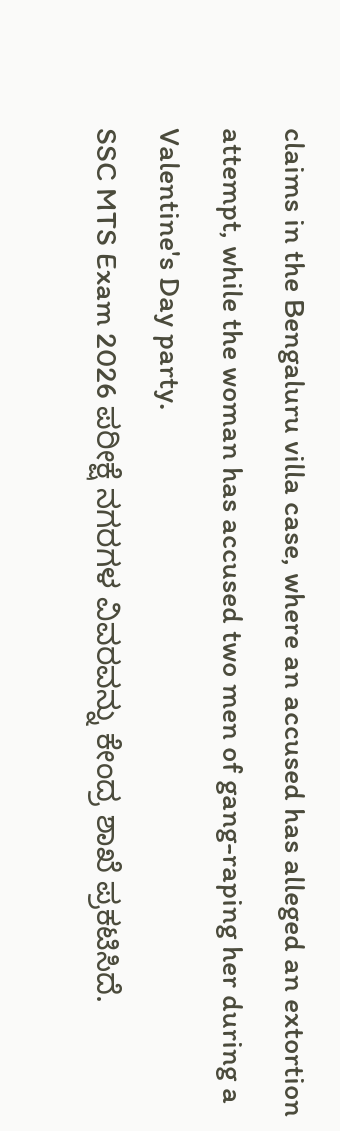claims in the Bengaluru villa case, where an accused has alleged an extortion attempt, while the woman has accused two men of gang-raping her during a Valentine's Day party.
SSC MTS Exam 2026 ಪರೀಕ್ಷೆ ನಗರಗಳ ವಿವರವನ್ನು ಕೇಂದ್ರ ಶಾಖೆ ಪ್ರಕಟಿಸಿದೆ.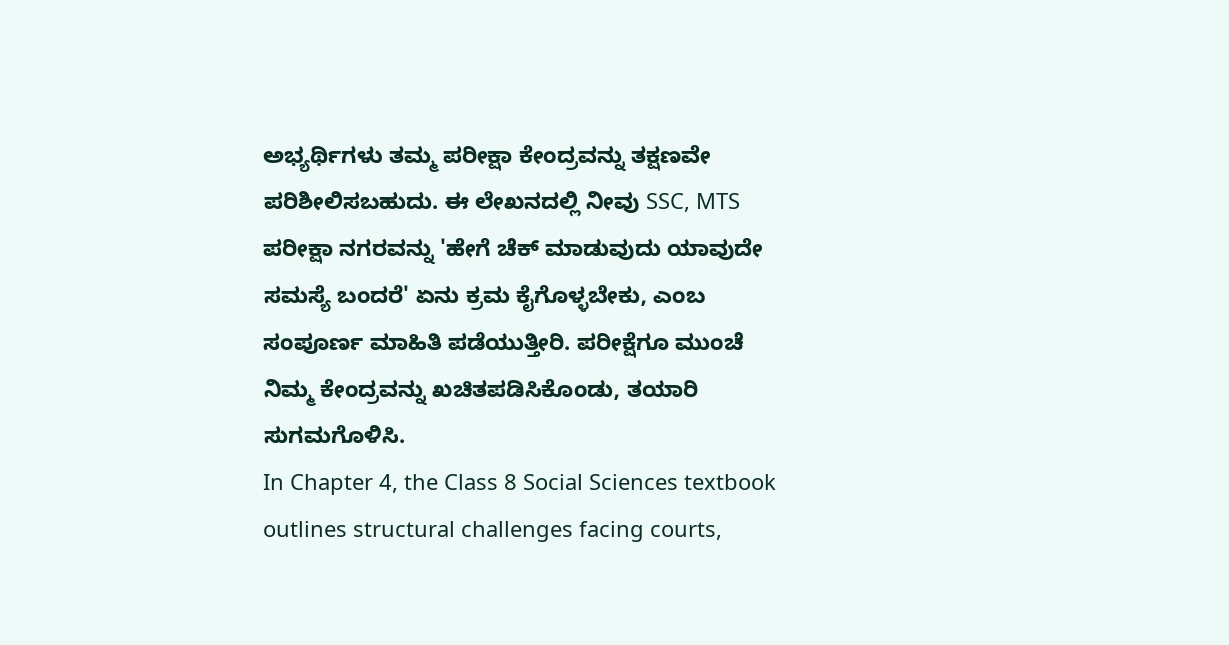ಅಭ್ಯರ್ಥಿಗಳು ತಮ್ಮ ಪರೀಕ್ಷಾ ಕೇಂದ್ರವನ್ನು ತಕ್ಷಣವೇ ಪರಿಶೀಲಿಸಬಹುದು. ಈ ಲೇಖನದಲ್ಲಿ ನೀವು SSC, MTS ಪರೀಕ್ಷಾ ನಗರವನ್ನು 'ಹೇಗೆ ಚೆಕ್ ಮಾಡುವುದು ಯಾವುದೇ ಸಮಸ್ಯೆ ಬಂದರೆ' ಏನು ಕ್ರಮ ಕೈಗೊಳ್ಳಬೇಕು, ಎಂಬ ಸಂಪೂರ್ಣ ಮಾಹಿತಿ ಪಡೆಯುತ್ತೀರಿ. ಪರೀಕ್ಷೆಗೂ ಮುಂಚೆ ನಿಮ್ಮ ಕೇಂದ್ರವನ್ನು ಖಚಿತಪಡಿಸಿಕೊಂಡು, ತಯಾರಿ ಸುಗಮಗೊಳಿಸಿ.
In Chapter 4, the Class 8 Social Sciences textbook outlines structural challenges facing courts,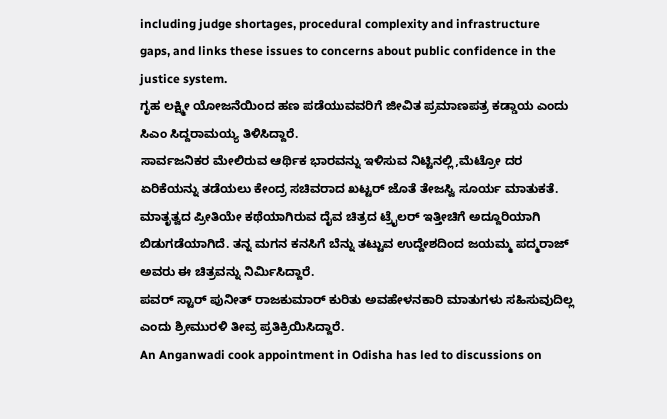including judge shortages, procedural complexity and infrastructure gaps, and links these issues to concerns about public confidence in the justice system.
ಗೃಹ ಲಕ್ಷ್ಮೀ ಯೋಜನೆಯಿಂದ ಹಣ ಪಡೆಯುವವರಿಗೆ ಜೀವಿತ ಪ್ರಮಾಣಪತ್ರ ಕಡ್ಡಾಯ ಎಂದು ಸಿಎಂ ಸಿದ್ದರಾಮಯ್ಯ ತಿಳಿಸಿದ್ದಾರೆ.
ಸಾರ್ವಜನಿಕರ ಮೇಲಿರುವ ಆರ್ಥಿಕ ಭಾರವನ್ನು ಇಳಿಸುವ ನಿಟ್ಟಿನಲ್ಲಿ,ಮೆಟ್ರೋ ದರ ಏರಿಕೆಯನ್ನು ತಡೆಯಲು ಕೇಂದ್ರ ಸಚಿವರಾದ ಖಟ್ಟರ್ ಜೊತೆ ತೇಜಸ್ವಿ ಸೂರ್ಯ ಮಾತುಕತೆ.
ಮಾತೃತ್ವದ ಪ್ರೀತಿಯೇ ಕಥೆಯಾಗಿರುವ ದೈವ ಚಿತ್ರದ ಟ್ರೈಲರ್ ಇತ್ತೀಚಿಗೆ ಅದ್ದೂರಿಯಾಗಿ ಬಿಡುಗಡೆಯಾಗಿದೆ. ತನ್ನ ಮಗನ ಕನಸಿಗೆ ಬೆನ್ನು ತಟ್ಟುವ ಉದ್ದೇಶದಿಂದ ಜಯಮ್ಮ ಪದ್ಮರಾಜ್ ಅವರು ಈ ಚಿತ್ರವನ್ನು ನಿರ್ಮಿಸಿದ್ದಾರೆ.
ಪವರ್ ಸ್ಟಾರ್ ಪುನೀತ್ ರಾಜಕುಮಾರ್ ಕುರಿತು ಅವಹೇಳನಕಾರಿ ಮಾತುಗಳು ಸಹಿಸುವುದಿಲ್ಲ ಎಂದು ಶ್ರೀಮುರಳಿ ತೀವ್ರ ಪ್ರತಿಕ್ರಿಯಿಸಿದ್ದಾರೆ.
An Anganwadi cook appointment in Odisha has led to discussions on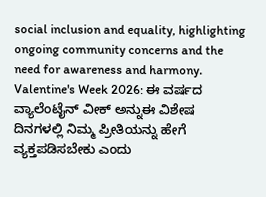social inclusion and equality, highlighting ongoing community concerns and the need for awareness and harmony.
Valentine's Week 2026: ಈ ವರ್ಷದ ವ್ಯಾಲೆಂಟೈನ್ ವೀಕ್ ಅನ್ನುಈ ವಿಶೇಷ ದಿನಗಳಲ್ಲಿ ನಿಮ್ಮ ಪ್ರೀತಿಯನ್ನು ಹೇಗೆ ವ್ಯಕ್ತಪಡಿಸಬೇಕು ಎಂದು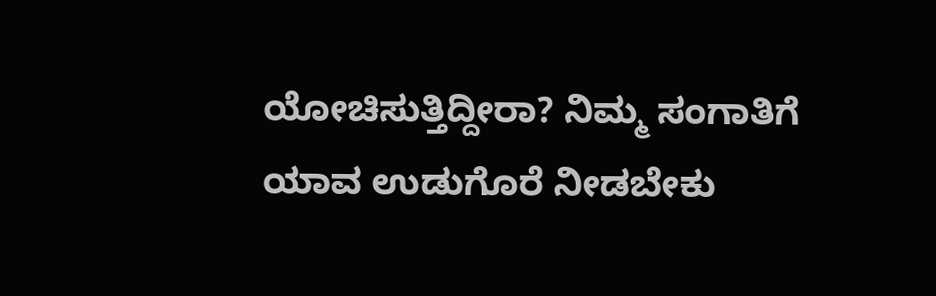ಯೋಚಿಸುತ್ತಿದ್ದೀರಾ? ನಿಮ್ಮ ಸಂಗಾತಿಗೆ ಯಾವ ಉಡುಗೊರೆ ನೀಡಬೇಕು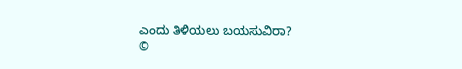ಎಂದು ತಿಳಿಯಲು ಬಯಸುವಿರಾ?
©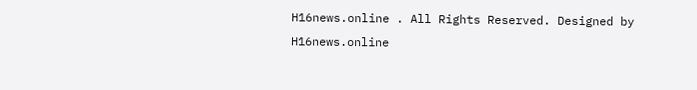H16news.online . All Rights Reserved. Designed by H16news.online